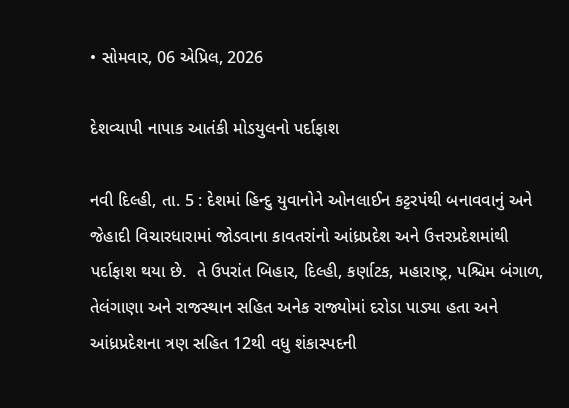• સોમવાર, 06 એપ્રિલ, 2026

દેશવ્યાપી નાપાક આતંકી મોડયુલનો પર્દાફાશ

નવી દિલ્હી, તા. 5 : દેશમાં હિન્દુ યુવાનોને ઓનલાઈન કટ્ટરપંથી બનાવવાનું અને જેહાદી વિચારધારામાં જોડવાના કાવતરાંનો આંધ્રપ્રદેશ અને ઉત્તરપ્રદેશમાંથી પર્દાફાશ થયા છે.  તે ઉપરાંત બિહાર, દિલ્હી, કર્ણાટક, મહારાષ્ટ્ર, પશ્ચિમ બંગાળ, તેલંગાણા અને રાજસ્થાન સહિત અનેક રાજ્યોમાં દરોડા પાડ્યા હતા અને આંધ્રપ્રદેશના ત્રણ સહિત 12થી વધુ શંકાસ્પદની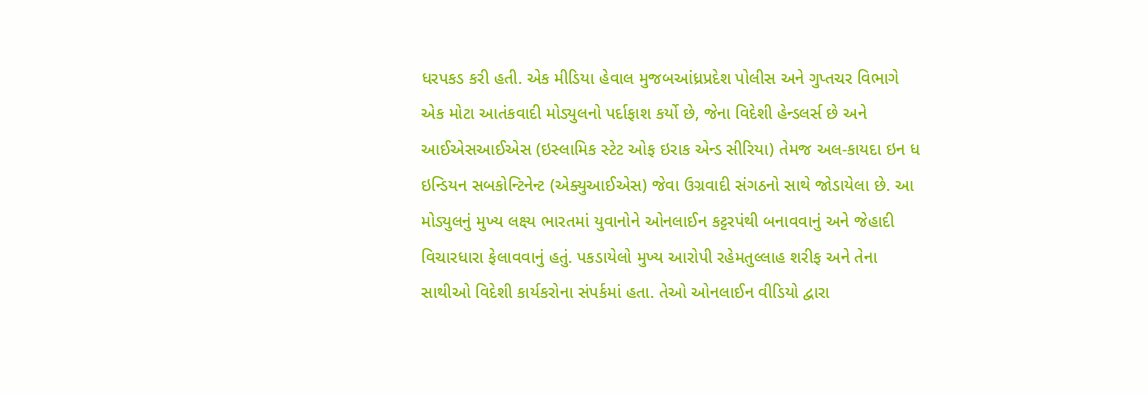ધરપકડ કરી હતી. એક મીડિયા હેવાલ મુજબઆંધ્રપ્રદેશ પોલીસ અને ગુપ્તચર વિભાગે એક મોટા આતંકવાદી મોડ્યુલનો પર્દાફાશ કર્યો છે, જેના વિદેશી હેન્ડલર્સ છે અને આઈએસઆઈએસ (ઇસ્લામિક સ્ટેટ ઓફ ઇરાક એન્ડ સીરિયા) તેમજ અલ-કાયદા ઇન ધ ઇન્ડિયન સબકોન્ટિનેન્ટ (એક્યુઆઈએસ) જેવા ઉગ્રવાદી સંગઠનો સાથે જોડાયેલા છે. આ મોડ્યુલનું મુખ્ય લક્ષ્ય ભારતમાં યુવાનોને ઓનલાઈન કટ્ટરપંથી બનાવવાનું અને જેહાદી વિચારધારા ફેલાવવાનું હતું. પકડાયેલો મુખ્ય આરોપી રહેમતુલ્લાહ શરીફ અને તેના સાથીઓ વિદેશી કાર્યકરોના સંપર્કમાં હતા. તેઓ ઓનલાઈન વીડિયો દ્વારા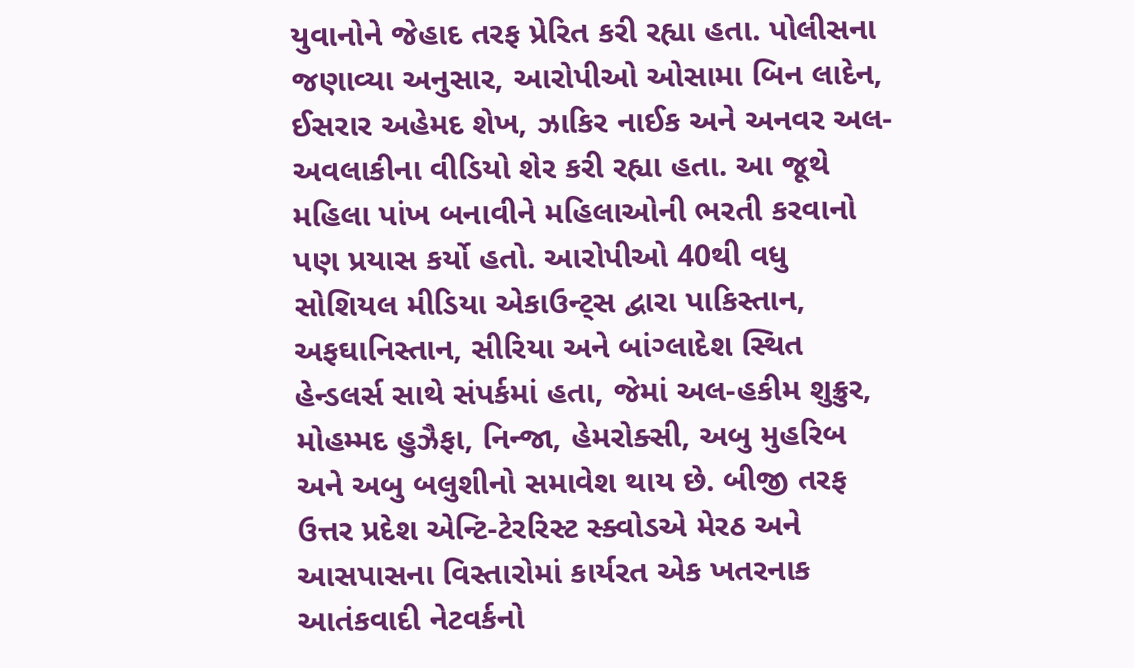યુવાનોને જેહાદ તરફ પ્રેરિત કરી રહ્યા હતા. પોલીસના જણાવ્યા અનુસાર, આરોપીઓ ઓસામા બિન લાદેન, ઈસરાર અહેમદ શેખ, ઝાકિર નાઈક અને અનવર અલ-અવલાકીના વીડિયો શેર કરી રહ્યા હતા. આ જૂથે મહિલા પાંખ બનાવીને મહિલાઓની ભરતી કરવાનો પણ પ્રયાસ કર્યો હતો. આરોપીઓ 40થી વધુ સોશિયલ મીડિયા એકાઉન્ટ્સ દ્વારા પાકિસ્તાન, અફઘાનિસ્તાન, સીરિયા અને બાંગ્લાદેશ સ્થિત હેન્ડલર્સ સાથે સંપર્કમાં હતા, જેમાં અલ-હકીમ શુક્રુર, મોહમ્મદ હુઝૈફા, નિન્જા, હેમરોક્સી, અબુ મુહરિબ અને અબુ બલુશીનો સમાવેશ થાય છે. બીજી તરફ ઉત્તર પ્રદેશ એન્ટિ-ટેરરિસ્ટ સ્ક્વોડએ મેરઠ અને આસપાસના વિસ્તારોમાં કાર્યરત એક ખતરનાક આતંકવાદી નેટવર્કનો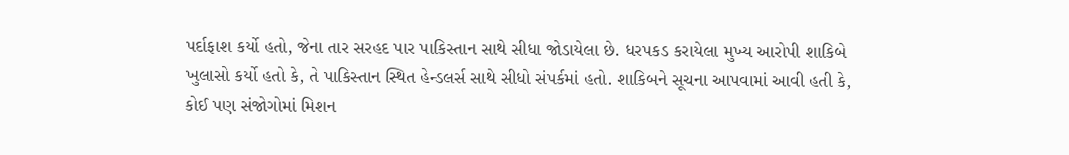પર્દાફાશ કર્યો હતો, જેના તાર સરહદ પાર પાકિસ્તાન સાથે સીધા જોડાયેલા છે. ધરપકડ કરાયેલા મુખ્ય આરોપી શાકિબે ખુલાસો કર્યો હતો કે, તે પાકિસ્તાન સ્થિત હેન્ડલર્સ સાથે સીધો સંપર્કમાં હતો. શાકિબને સૂચના આપવામાં આવી હતી કે, કોઈ પણ સંજોગોમાં મિશન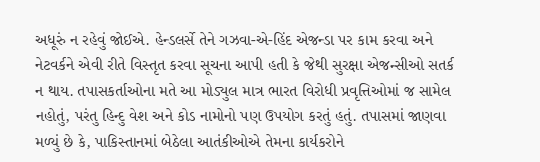અધૂરું ન રહેવું જોઈએ. હેન્ડલર્સે તેને ગઝવા-એ-હિંદ એજન્ડા પર કામ કરવા અને નેટવર્કને એવી રીતે વિસ્તૃત કરવા સૂચના આપી હતી કે જેથી સુરક્ષા એજન્સીઓ સતર્ક ન થાય. તપાસકર્તાઓના મતે આ મોડ્યુલ માત્ર ભારત વિરોધી પ્રવૃત્તિઓમાં જ સામેલ નહોતું, પરંતુ હિન્દુ વેશ અને કોડ નામોનો પણ ઉપયોગ કરતું હતું. તપાસમાં જાણવા મળ્યું છે કે, પાકિસ્તાનમાં બેઠેલા આતંકીઓએ તેમના કાર્યકરોને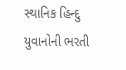સ્થાનિક હિન્દુ યુવાનોની ભરતી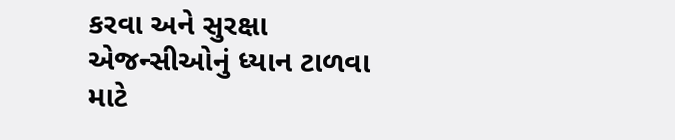કરવા અને સુરક્ષા એજન્સીઓનું ધ્યાન ટાળવા માટે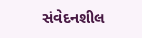સંવેદનશીલ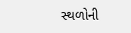સ્થળોની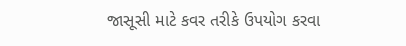જાસૂસી માટે કવર તરીકે ઉપયોગ કરવા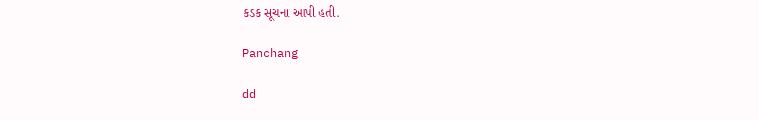કડક સૂચના આપી હતી.

Panchang

dd